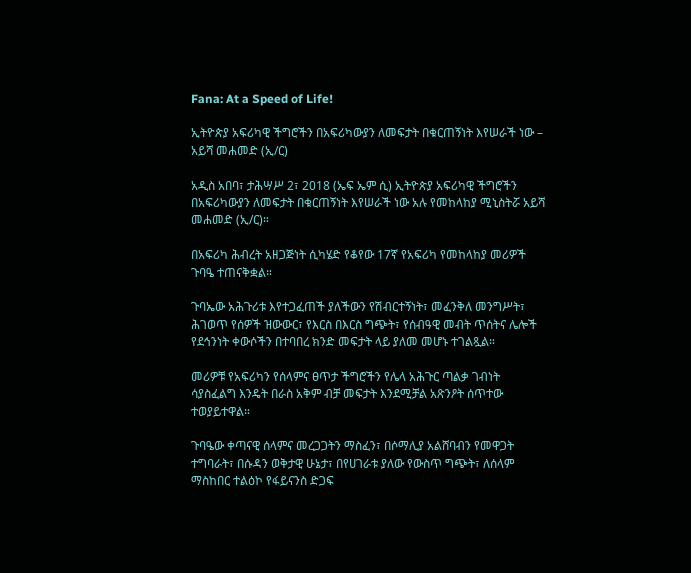Fana: At a Speed of Life!

ኢትዮጵያ አፍሪካዊ ችግሮችን በአፍሪካውያን ለመፍታት በቁርጠኝነት እየሠራች ነው – አይሻ መሐመድ (ኢ/ር)

አዲስ አበባ፣ ታሕሣሥ 2፣ 2018 (ኤፍ ኤም ሲ) ኢትዮጵያ አፍሪካዊ ችግሮችን በአፍሪካውያን ለመፍታት በቁርጠኝነት እየሠራች ነው አሉ የመከላከያ ሚኒስትሯ አይሻ መሐመድ (ኢ/ር)።

በአፍሪካ ሕብረት አዘጋጅነት ሲካሄድ የቆየው 17ኛ የአፍሪካ የመከላከያ መሪዎች ጉባዔ ተጠናቅቋል።

ጉባኤው አሕጉሪቱ እየተጋፈጠች ያለችውን የሽብርተኝነት፣ መፈንቅለ መንግሥት፣ ሕገወጥ የሰዎች ዝውውር፣ የእርስ በእርስ ግጭት፣ የሰብዓዊ መብት ጥሰትና ሌሎች የደኅንነት ቀውሶችን በተባበረ ክንድ መፍታት ላይ ያለመ መሆኑ ተገልጿል።

መሪዎቹ የአፍሪካን የሰላምና ፀጥታ ችግሮችን የሌላ አሕጉር ጣልቃ ገብነት ሳያስፈልግ እንዴት በራስ አቅም ብቻ መፍታት እንደሚቻል አጽንዖት ሰጥተው ተወያይተዋል።

ጉባዔው ቀጣናዊ ሰላምና መረጋጋትን ማስፈን፣ በሶማሊያ አልሸባብን የመዋጋት ተግባራት፣ በሱዳን ወቅታዊ ሁኔታ፣ በየሀገራቱ ያለው የውስጥ ግጭት፣ ለሰላም ማስከበር ተልዕኮ የፋይናንስ ድጋፍ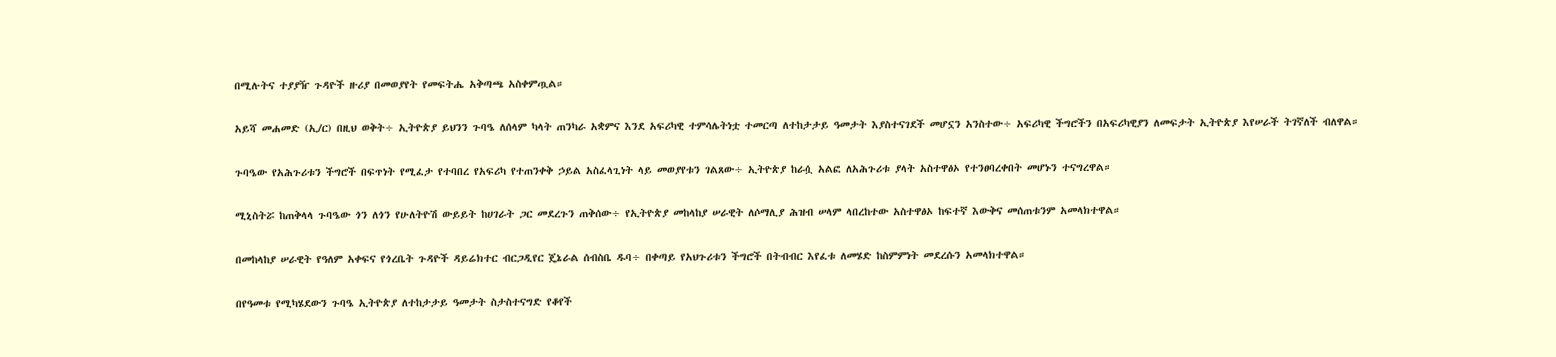በሚሉትና ተያያዥ ጉዳዮች ዙሪያ በመወያየት የመፍትሔ አቅጣጫ አስቀምጧል።

አይሻ መሐመድ (ኢ/ር) በዚህ ወቅት÷ ኢትዮጵያ ይህንን ጉባዔ ለሰላም ካላት ጠንካራ አቋምና እንደ አፍሪካዊ ተምሳሌትነቷ ተመርጣ ለተከታታይ ዓመታት እያስተናገደች መሆኗን አንስተው÷ አፍሪካዊ ችግሮችን በአፍሪካዊያን ለመፍታት ኢትዮጵያ እየሠራች ትገኛለች ብለዋል።

ጉባዔው የአሕጉሪቱን ችግሮች በፍጥነት የሚፈታ የተባበረ የአፍሪካ የተጠንቀቅ ኃይል አስፈላጊነት ላይ መወያየቱን ገልጸው÷ ኢትዮጵያ ከራሷ አልፎ ለአሕጉሪቱ ያላት አስተዋፅኦ የተንፀባረቀበት መሆኑን ተናግረዋል።

ሚኒስትሯ ከጠቅላላ ጉባዔው ጎን ለጎን የሁለትዮሽ ውይይት ከሀገራት ጋር መደረጉን ጠቅሰው÷ የኢትዮጵያ መከላከያ ሠራዊት ለሶማሊያ ሕዝብ ሠላም ላበረከተው አስተዋፅኦ ከፍተኛ እውቅና መሰጠቱንም አመላክተዋል።

በመከላከያ ሠራዊት የዓለም አቀፍና የጎረቤት ጉዳዮች ዳይሬክተር ብርጋዲየር ጄኔራል ሰብስቤ ዱባ÷ በቀጣይ የአህጉሪቱን ችግሮች በትብብር እየፈቱ ለመሄድ ከስምምነት መደረሱን አመላክተዋል።

በየዓመቱ የሚካሄደውን ጉባዔ ኢትዮጵያ ለተከታታይ ዓመታት ስታስተናግድ የቆየች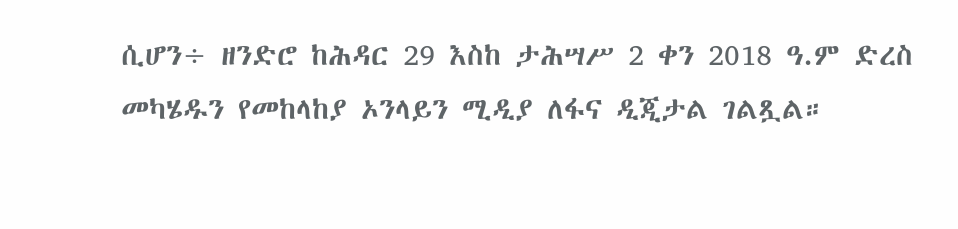ሲሆን÷ ዘንድሮ ከሕዳር 29 እስከ ታሕሣሥ 2 ቀን 2018 ዓ.ም ድረስ መካሄዱን የመከላከያ ኦንላይን ሚዲያ ለፋና ዲጂታል ገልጿል።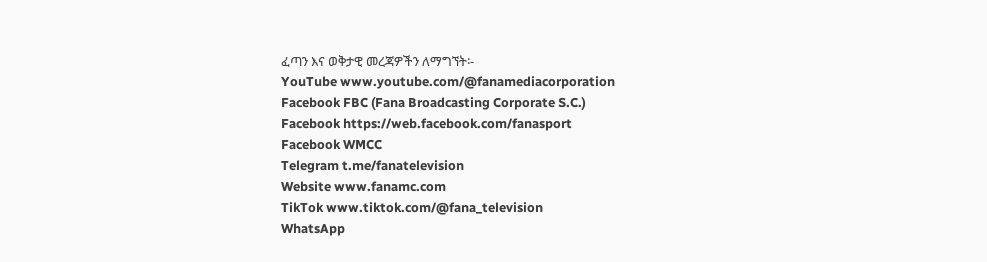ፈጣን እና ወቅታዊ መረጃዎችን ለማግኘት፡-
YouTube www.youtube.com/@fanamediacorporation
Facebook FBC (Fana Broadcasting Corporate S.C.)
Facebook https://web.facebook.com/fanasport
Facebook WMCC
Telegram t.me/fanatelevision
Website www.fanamc.com
TikTok www.tiktok.com/@fana_television
WhatsApp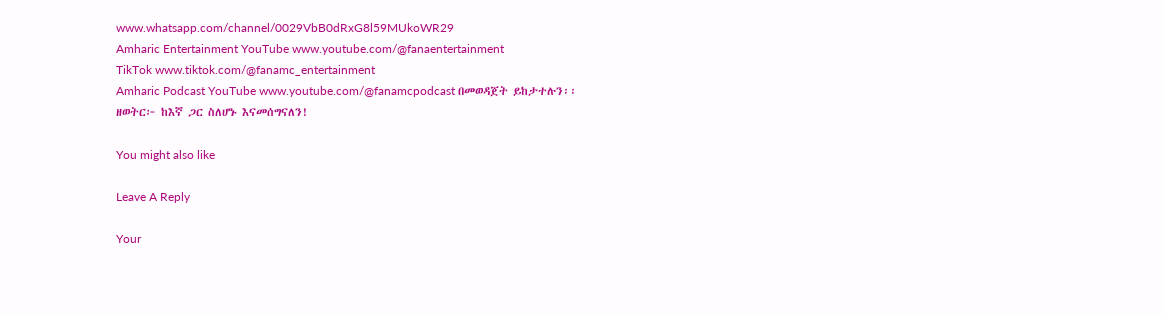www.whatsapp.com/channel/0029VbB0dRxG8l59MUkoWR29
Amharic Entertainment YouTube www.youtube.com/@fanaentertainment
TikTok www.tiktok.com/@fanamc_entertainment
Amharic Podcast YouTube www.youtube.com/@fanamcpodcast በመወዳጀት ይከታተሉን፡፡
ዘወትር፦ ከእኛ ጋር ስለሆኑ እናመሰግናለን!

You might also like

Leave A Reply

Your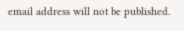email address will not be published.